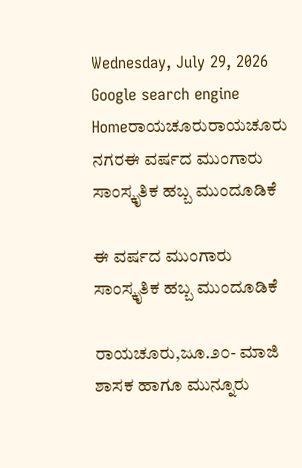Wednesday, July 29, 2026
Google search engine
Homeರಾಯಚೂರುರಾಯಚೂರು ನಗರಈ ವರ್ಷದ ಮುಂಗಾರು ಸಾಂಸ್ಕೃತಿಕ ಹಬ್ಬ ಮುಂದೂಡಿಕೆ

ಈ ವರ್ಷದ ಮುಂಗಾರು ಸಾಂಸ್ಕೃತಿಕ ಹಬ್ಬ ಮುಂದೂಡಿಕೆ

ರಾಯಚೂರು,ಜೂ.೨೦- ಮಾಜಿ ಶಾಸಕ ಹಾಗೂ ಮುನ್ನೂರು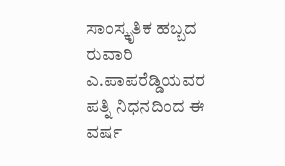ಸಾಂಸ್ಕೃತಿಕ ಹಬ್ಬದ ರುವಾರಿ ಎ.ಪಾಪರೆಡ್ಡಿಯವರ ಪತ್ನಿ ನಿಧನದಿಂದ ಈ ವರ್ಷ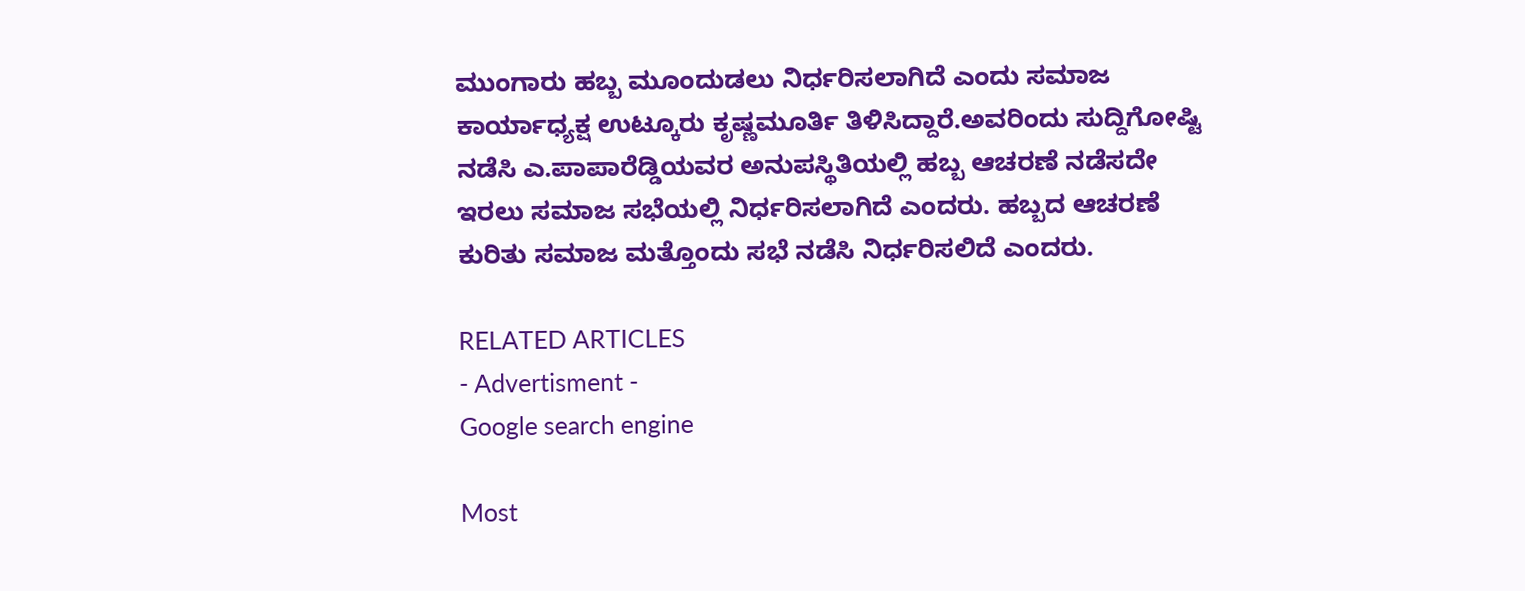ಮುಂಗಾರು ಹಬ್ಬ ಮೂಂದುಡಲು ನಿರ್ಧರಿಸಲಾಗಿದೆ ಎಂದು ಸಮಾಜ ಕಾರ್ಯಾಧ್ಯಕ್ಷ ಉಟ್ಕೂರು ಕೃಷ್ಣಮೂರ್ತಿ ತಿಳಿಸಿದ್ದಾರೆ.ಅವರಿಂದು ಸುದ್ದಿಗೋಷ್ಟಿ ನಡೆಸಿ ಎ.ಪಾಪಾರೆಡ್ಡಿಯವರ ಅನುಪಸ್ಥಿತಿಯಲ್ಲಿ ಹಬ್ಬ ಆಚರಣೆ ನಡೆಸದೇ ಇರಲು ಸಮಾಜ ಸಭೆಯಲ್ಲಿ ನಿರ್ಧರಿಸಲಾಗಿದೆ ಎಂದರು. ಹಬ್ಬದ ಆಚರಣೆ ಕುರಿತು ಸಮಾಜ ಮತ್ತೊಂದು ಸಭೆ ನಡೆಸಿ ನಿರ್ಧರಿಸಲಿದೆ ಎಂದರು.

RELATED ARTICLES
- Advertisment -
Google search engine

Most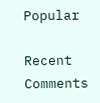Popular

Recent Comments